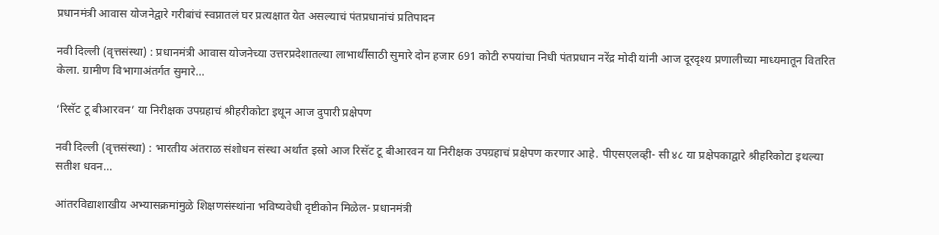प्रधानमंत्री आवास योजनेद्वारे गरीबांचं स्वप्नातलं घर प्रत्यक्षात येत असल्याचं पंतप्रधानांचं प्रतिपादन

नवी दिल्ली (वृत्तसंस्था) : प्रधानमंत्री आवास योजनेच्या उत्तरप्रदेशातल्या लाभार्थींसाठी सुमारे दोन हजार 691 कोटी रुपयांचा निधी पंतप्रधान नरेंद्र मोदी यांनी आज दूरदृश्य प्रणालीच्या माध्यमातून वितरित केला. ग्रामीण विभागाअंतर्गत सुमारे...

‘रिसॅट टू बीआरवन’ या निरीक्षक उपग्रहाचं श्रीहरीकोटा इथून आज दुपारी प्रक्षेपण

नवी दिल्ली (वृत्तसंस्था) : भारतीय अंतराळ संशोधन संस्था अर्थात इस्रो आज रिसॅट टू बीआरवन या निरीक्षक उपग्रहाचं प्रक्षेपण करणार आहे. पीएसएलव्ही- सी ४८ या प्रक्षेपकाद्वारे श्रीहरिकोटा इथल्या सतीश धवन...

आंतरविद्याशाखीय अभ्यासक्रमांमुळे शिक्षणसंस्थांना भविष्यवेधी दृष्टीकोन मिळेल- प्रधानमंत्री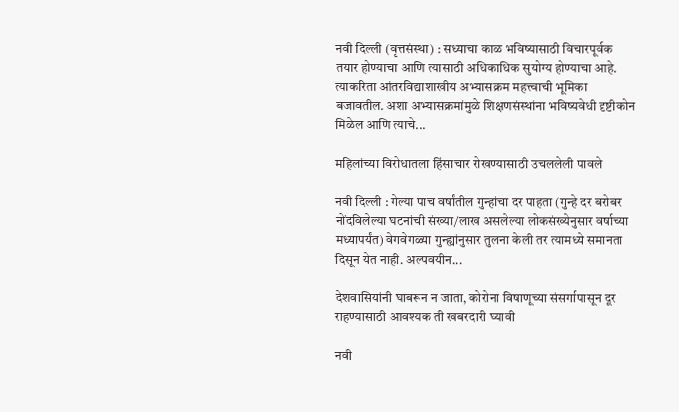नवी दिल्ली (वृत्तसंस्था) : सध्याचा काळ भविष्यासाठी विचारपूर्वक तयार होण्याचा आणि त्यासाठी अधिकाधिक सुयोग्य होण्याचा आहे. त्याकरिता आंतरविद्याशाखीय अभ्यासक्रम महत्त्वाची भूमिका बजावतील. अशा अभ्यासक्रमांमुळे शिक्षणसंस्थांना भविष्यवेधी दृष्टीकोन मिळेल आणि त्याचे...

महिलांच्या विरोधातला हिंसाचार रोखण्यासाठी उचललेली पावले

नवी दिल्ली : गेल्या पाच वर्षांतील गुन्हांचा दर पाहता (गुन्हे दर बरोबर नोंदविलेल्या घटनांची संख्या/लाख असलेल्या लोकसंख्येनुसार वर्षाच्या मध्यापर्यंत) वेगवेगळ्या गुन्ह्यांनुसार तुलना केली तर त्यामध्ये समानता दिसून येत नाही. अल्पवयीन...

देशवासियांनी घाबरून न जाता, कोरोना विषाणूच्या संसर्गापासून दूर राहण्यासाठी आवश्यक ती खबरदारी घ्यावी

नवी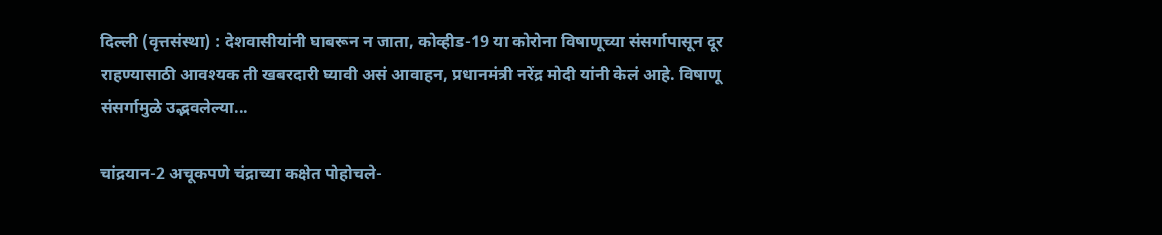दिल्ली (वृत्तसंस्था) : देशवासीयांनी घाबरून न जाता, कोव्हीड-19 या कोरोना विषाणूच्या संसर्गापासून दूर राहण्यासाठी आवश्यक ती खबरदारी घ्यावी असं आवाहन, प्रधानमंत्री नरेंद्र मोदी यांनी केलं आहे. विषाणू संसर्गामुळे उद्भवलेल्या...

चांद्रयान-2 अचूकपणे चंद्राच्या कक्षेत पोहोचले-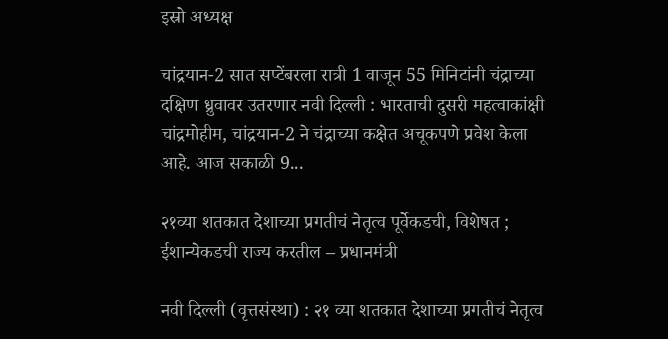इस्रो अध्यक्ष

चांद्रयान-2 सात सप्टेंबरला रात्री 1 वाजून 55 मिनिटांनी चंद्राच्या दक्षिण ध्रुवावर उतरणार नवी दिल्ली : भारताची दुसरी महत्वाकांक्षी चांद्रमोहीम, चांद्रयान-2 ने चंद्राच्या कक्षेत अचूकपणे प्रवेश केला आहे. आज सकाळी 9...

२१व्या शतकात देशाच्या प्रगतीचं नेतृत्व पूर्वेकडची, विशेषत ; ईशान्येकडची राज्य करतील – प्रधानमंत्री

नवी दिल्ली (वृत्तसंस्था) : २१ व्या शतकात देशाच्या प्रगतीचं नेतृत्व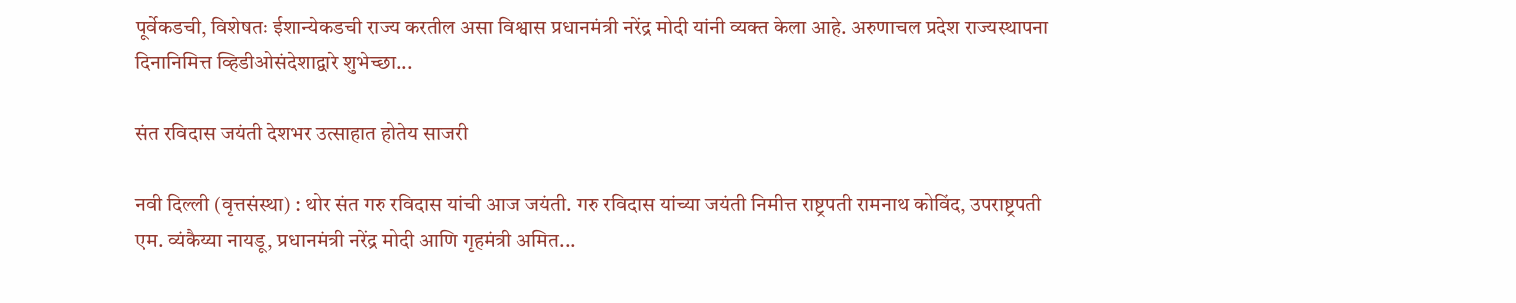पूर्वेकडची, विशेषतः ईशान्येकडची राज्य करतील असा विश्वास प्रधानमंत्री नरेंद्र मोदी यांनी व्यक्त केला आहे. अरुणाचल प्रदेश राज्यस्थापना दिनानिमित्त व्हिडीओसंदेशाद्वारे शुभेच्छा...

संत रविदास जयंती देशभर उत्साहात होतेय साजरी

नवी दिल्ली (वृत्तसंस्था) : थोर संत गरु रविदास यांची आज जयंती. गरु रविदास यांच्या जयंती निमीत्त राष्ट्रपती रामनाथ कोविंद, उपराष्ट्रपती एम. व्यंकैय्या नायडू, प्रधानमंत्री नरेंद्र मोदी आणि गृहमंत्री अमित...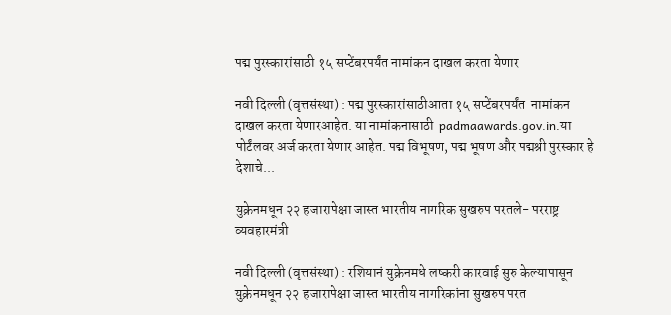पद्म पुरस्कारांसाठी १५ सप्टेंबरपर्यंत नामांकन दाखल करता येणार

नवी दिल्ली (वृत्तसंस्था) : पद्म पुरस्कारांसाठीआता १५ सप्टेंबरपर्यंत  नामांकन दाखल करता येणारआहेत. या नामांकनासाठी  padmaawards.gov.in.या पोर्टंलवर अर्ज करता येणार आहेत. पद्म विभूषण, पद्म भूषण और पद्मश्री पुरस्‍कार हे देशाचे...

युक्रेनमधून २२ हजारापेक्षा जास्त भारतीय नागरिक सुखरुप परतले- परराष्ट्र व्यवहारमंत्री

नवी दिल्ली (वृत्तसंस्था) : रशियानं युक्रेनमधे लष्करी कारवाई सुरु केल्यापासून युक्रेनमधून २२ हजारापेक्षा जास्त भारतीय नागरिकांना सुखरुप परत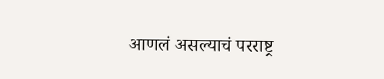आणलं असल्याचं परराष्ट्र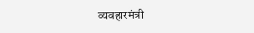व्यवहारमंत्री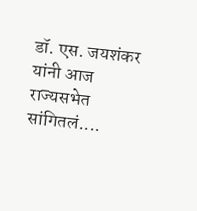डॉ. एस. जयशंकर यांनी आज राज्यसभेत सांगितलं....